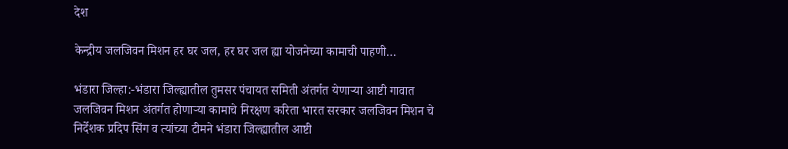देश

केन्द्रीय जलजिवन मिशन हर घर जल, हर घर जल ह्या योजनेच्या कामाची पाहणी…

भंडारा जिल्हा:-भंडारा जिल्ह्यातील तुमसर पंचायत समिती अंतर्गत येणाऱ्या आष्टी गावात जलजिवन मिशन अंतर्गत होणाऱ्या कामाचे निरक्षण करिता भारत सरकार जलजिवन मिशन चे निर्देशक प्रदिप सिंग व त्यांच्या टीमने भंडारा जिल्ह्यातील आष्टी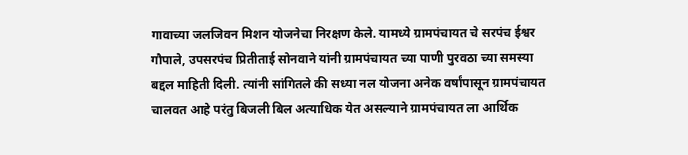गावाच्या जलजिवन मिशन योजनेचा निरक्षण केले. यामध्ये ग्रामपंचायत चे सरपंच ईश्वर गौपाले, उपसरपंच प्रितीताई सोनवाने यांनी ग्रामपंचायत च्या पाणी पुरवठा च्या समस्या बद्दल माहिती दिली. त्यांनी सांगितले की सध्या नल योजना अनेक वर्षांपासून ग्रामपंचायत चालवत आहे परंतु बिजली बिल अत्याधिक येत असल्याने ग्रामपंचायत ला आर्थिक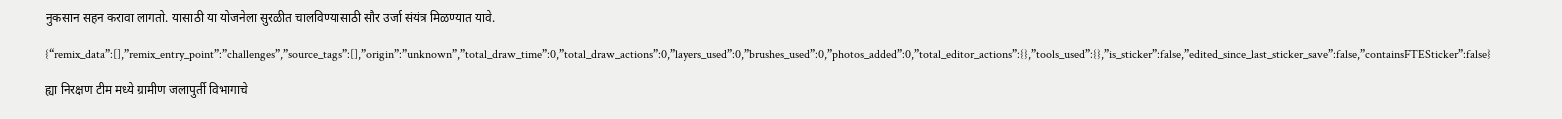नुकसान सहन करावा लागतो. यासाठी या योजनेला सुरळीत चालविण्यासाठी सौर उर्जा संयंत्र मिळण्यात यावे.

{“remix_data”:[],”remix_entry_point”:”challenges”,”source_tags”:[],”origin”:”unknown”,”total_draw_time”:0,”total_draw_actions”:0,”layers_used”:0,”brushes_used”:0,”photos_added”:0,”total_editor_actions”:{},”tools_used”:{},”is_sticker”:false,”edited_since_last_sticker_save”:false,”containsFTESticker”:false}

ह्या निरक्षण टीम मध्ये ग्रामीण जलापुर्ती विभागाचे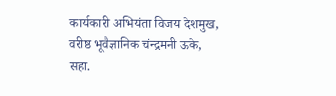कार्यकारी अभियंता विजय देशमुख, वरीष्ठ भूवैज्ञानिक चंन्द्रमनी ऊके, सहा.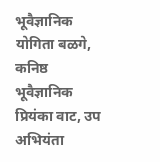भूवैज्ञानिक योगिता बळगे, कनिष्ठ भूवैज्ञानिक प्रियंका वाट, उप अभियंता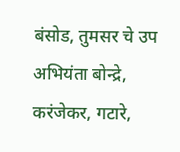बंसोड, तुमसर चे उप अभियंता बोन्द्रे, करंजेकर, गटारे,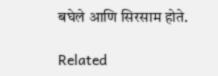बघेले आणि सिरसाम होते.

Related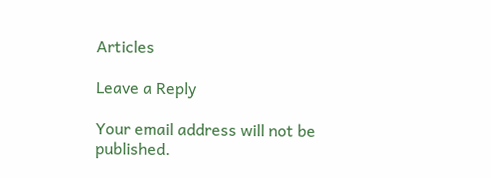Articles

Leave a Reply

Your email address will not be published.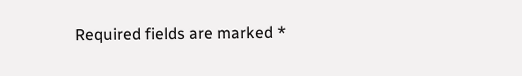Required fields are marked *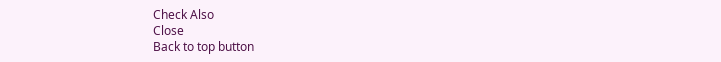Check Also
Close
Back to top button